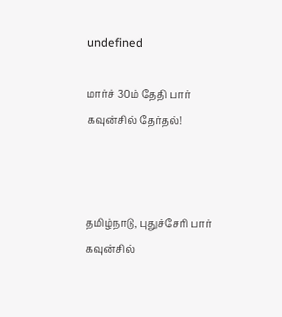undefined

மார்ச் 30ம் தேதி பார் கவுன்சில் தேர்தல்!



தமிழ்நாடு, புதுச்சேரி பார் கவுன்சில்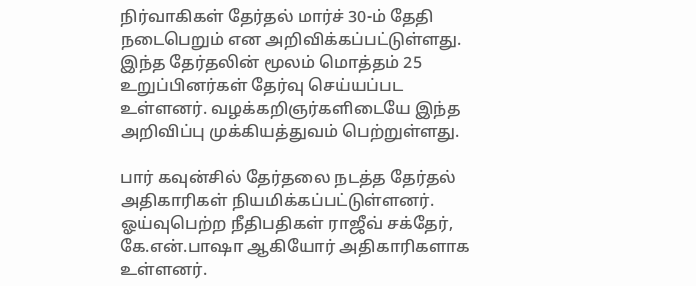நிர்வாகிகள் தேர்தல் மார்ச் 30-ம் தேதி நடைபெறும் என அறிவிக்கப்பட்டுள்ளது. இந்த தேர்தலின் மூலம் மொத்தம் 25 உறுப்பினர்கள் தேர்வு செய்யப்பட உள்ளனர். வழக்கறிஞர்களிடையே இந்த அறிவிப்பு முக்கியத்துவம் பெற்றுள்ளது.

பார் கவுன்சில் தேர்தலை நடத்த தேர்தல் அதிகாரிகள் நியமிக்கப்பட்டுள்ளனர். ஓய்வுபெற்ற நீதிபதிகள் ராஜீவ் சக்தேர், கே.என்.பாஷா ஆகியோர் அதிகாரிகளாக உள்ளனர்.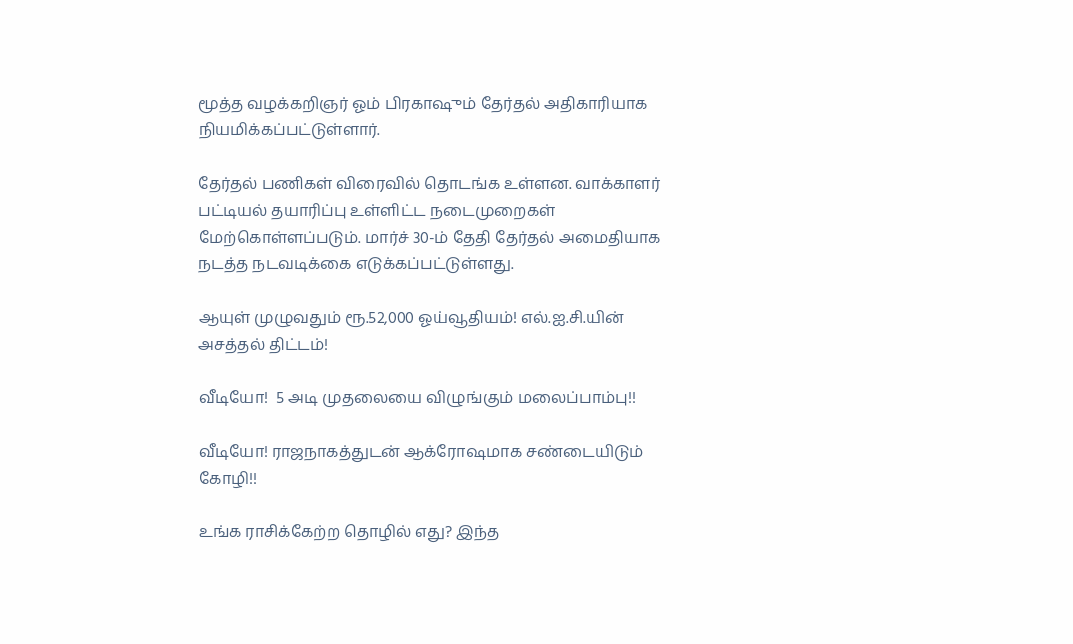மூத்த வழக்கறிஞர் ஓம் பிரகாஷும் தேர்தல் அதிகாரியாக நியமிக்கப்பட்டுள்ளார்.

தேர்தல் பணிகள் விரைவில் தொடங்க உள்ளன. வாக்காளர் பட்டியல் தயாரிப்பு உள்ளிட்ட நடைமுறைகள் மேற்கொள்ளப்படும். மார்ச் 30-ம் தேதி தேர்தல் அமைதியாக நடத்த நடவடிக்கை எடுக்கப்பட்டுள்ளது.

ஆயுள் முழுவதும் ரூ.52,000 ஓய்வூதியம்! எல்.ஐ.சி.யின் அசத்தல் திட்டம்!

வீடியோ!  5 அடி முதலையை விழுங்கும் மலைப்பாம்பு!!

வீடியோ! ராஜநாகத்துடன் ஆக்ரோஷமாக சண்டையிடும் கோழி!!

உங்க ராசிக்கேற்ற தொழில் எது? இந்த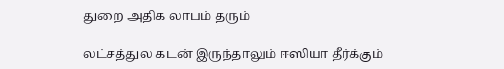துறை அதிக லாபம் தரும்

லட்சத்துல கடன் இருந்தாலும் ஈஸியா தீர்க்கும்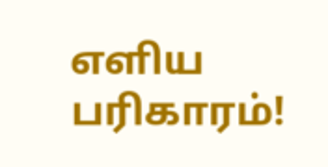எளிய பரிகாரம்!